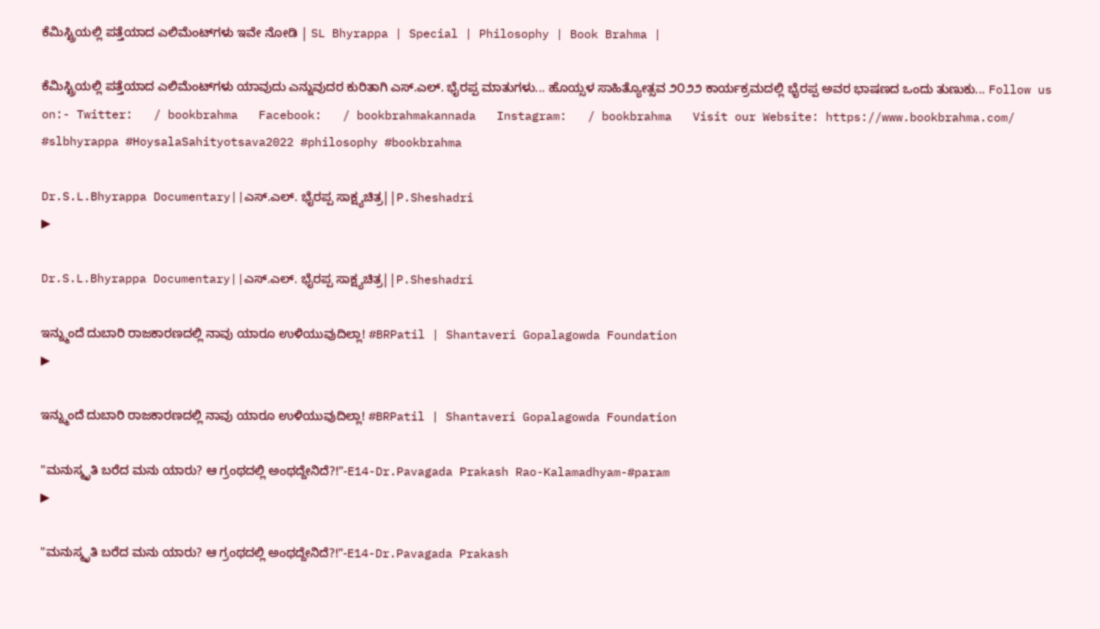ಕೆಮಿಸ್ಟ್ರಿಯಲ್ಲಿ ಪತ್ತೆಯಾದ ಎಲಿಮೆಂಟ್‌ಗಳು ಇವೇ ನೋಡಿ | SL Bhyrappa | Special | Philosophy | Book Brahma |

ಕೆಮಿಸ್ಟ್ರಿಯಲ್ಲಿ ಪತ್ತೆಯಾದ ಎಲಿಮೆಂಟ್‌ಗಳು ಯಾವುದು ಎನ್ನುವುದರ ಕುರಿತಾಗಿ ಎಸ್‌.ಎಲ್. ಭೈರಪ್ಪ ಮಾತುಗಳು... ಹೊಯ್ಸಳ ಸಾಹಿತ್ಯೋತ್ಸವ ೨೦೨೨ ಕಾರ್ಯಕ್ರಮದಲ್ಲಿ ಭೈರಪ್ಪ ಅವರ ಭಾಷಣದ ಒಂದು ತುಣುಕು... Follow us on:- Twitter:   / bookbrahma   Facebook:   / bookbrahmakannada   Instagram:   / bookbrahma   Visit our Website: https://www.bookbrahma.com/ #slbhyrappa #HoysalaSahityotsava2022 #philosophy #bookbrahma

Dr.S.L.Bhyrappa Documentary||ಎಸ್.ಎಲ್. ಭೈರಪ್ಪ ಸಾಕ್ಷ್ಯಚಿತ್ರ||P.Sheshadri
▶

Dr.S.L.Bhyrappa Documentary||ಎಸ್.ಎಲ್. ಭೈರಪ್ಪ ಸಾಕ್ಷ್ಯಚಿತ್ರ||P.Sheshadri

ಇನ್ನ್ಮುಂದೆ ದುಬಾರಿ ರಾಜಕಾರಣದಲ್ಲಿ ನಾವು ಯಾರೂ ಉಳಿಯುವುದಿಲ್ಲಾ! #BRPatil | Shantaveri Gopalagowda Foundation
▶

ಇನ್ನ್ಮುಂದೆ ದುಬಾರಿ ರಾಜಕಾರಣದಲ್ಲಿ ನಾವು ಯಾರೂ ಉಳಿಯುವುದಿಲ್ಲಾ! #BRPatil | Shantaveri Gopalagowda Foundation

"ಮನುಸ್ಮೃತಿ ಬರೆದ ಮನು ಯಾರು? ಆ ಗ್ರಂಥದಲ್ಲಿ ಅಂಥದ್ದೇನಿದೆ?!"-E14-Dr.Pavagada Prakash Rao-Kalamadhyam-#param
▶

"ಮನುಸ್ಮೃತಿ ಬರೆದ ಮನು ಯಾರು? ಆ ಗ್ರಂಥದಲ್ಲಿ ಅಂಥದ್ದೇನಿದೆ?!"-E14-Dr.Pavagada Prakash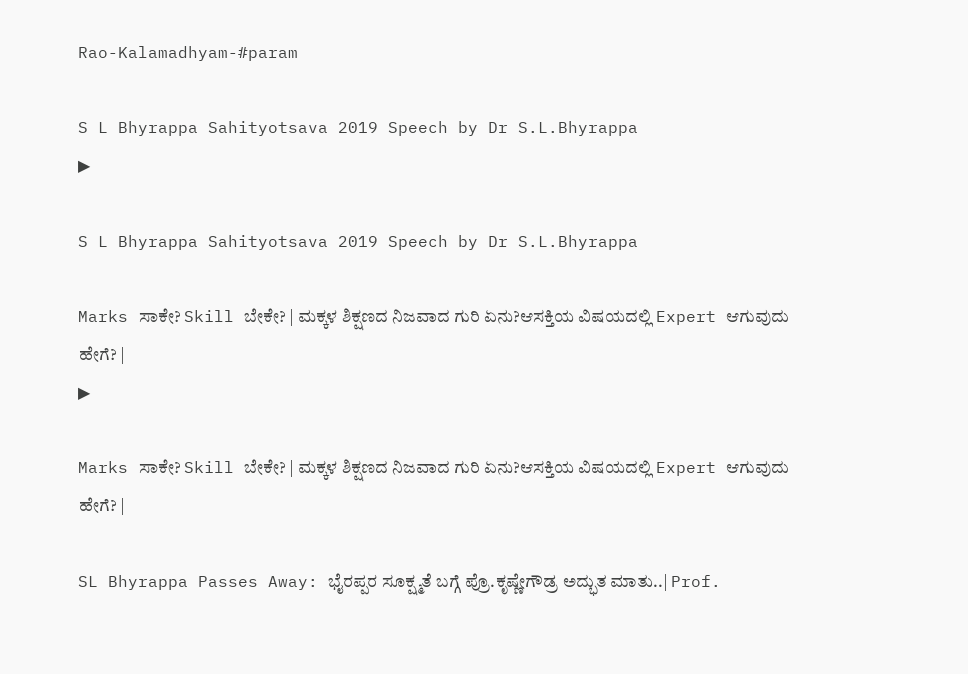Rao-Kalamadhyam-#param

S L Bhyrappa Sahityotsava 2019 Speech by Dr S.L.Bhyrappa
▶

S L Bhyrappa Sahityotsava 2019 Speech by Dr S.L.Bhyrappa

Marks ಸಾಕೇ? Skill ಬೇಕೇ? | ಮಕ್ಕಳ ಶಿಕ್ಷಣದ ನಿಜವಾದ ಗುರಿ ಏನು?ಆಸಕ್ತಿಯ ವಿಷಯದಲ್ಲಿ Expert ಆಗುವುದು ಹೇಗೆ? |
▶

Marks ಸಾಕೇ? Skill ಬೇಕೇ? | ಮಕ್ಕಳ ಶಿಕ್ಷಣದ ನಿಜವಾದ ಗುರಿ ಏನು?ಆಸಕ್ತಿಯ ವಿಷಯದಲ್ಲಿ Expert ಆಗುವುದು ಹೇಗೆ? |

SL Bhyrappa Passes Away: ಭೈರಪ್ಪರ ಸೂಕ್ಷ್ಮತೆ ಬಗ್ಗೆ ಪ್ರೊ.ಕೃಷ್ಣೇಗೌಡ್ರ ಅದ್ಭುತ ಮಾತು..| Prof.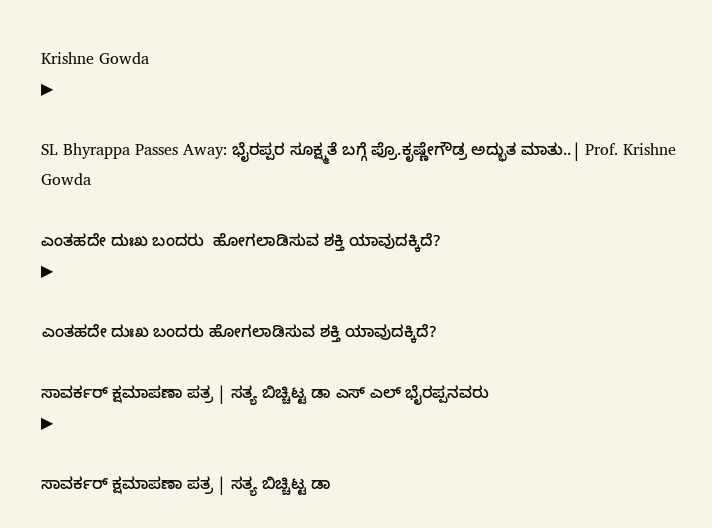Krishne Gowda
▶

SL Bhyrappa Passes Away: ಭೈರಪ್ಪರ ಸೂಕ್ಷ್ಮತೆ ಬಗ್ಗೆ ಪ್ರೊ.ಕೃಷ್ಣೇಗೌಡ್ರ ಅದ್ಭುತ ಮಾತು..| Prof. Krishne Gowda

ಎಂತಹದೇ ದುಃಖ ಬಂದರು  ಹೋಗಲಾಡಿಸುವ ಶಕ್ತಿ ಯಾವುದಕ್ಕಿದೆ?
▶

ಎಂತಹದೇ ದುಃಖ ಬಂದರು ಹೋಗಲಾಡಿಸುವ ಶಕ್ತಿ ಯಾವುದಕ್ಕಿದೆ?

ಸಾವರ್ಕರ್ ಕ್ಷಮಾಪಣಾ ಪತ್ರ | ಸತ್ಯ ಬಿಚ್ಚಿಟ್ಟ ಡಾ ಎಸ್ ಎಲ್ ಭೈರಪ್ಪನವರು
▶

ಸಾವರ್ಕರ್ ಕ್ಷಮಾಪಣಾ ಪತ್ರ | ಸತ್ಯ ಬಿಚ್ಚಿಟ್ಟ ಡಾ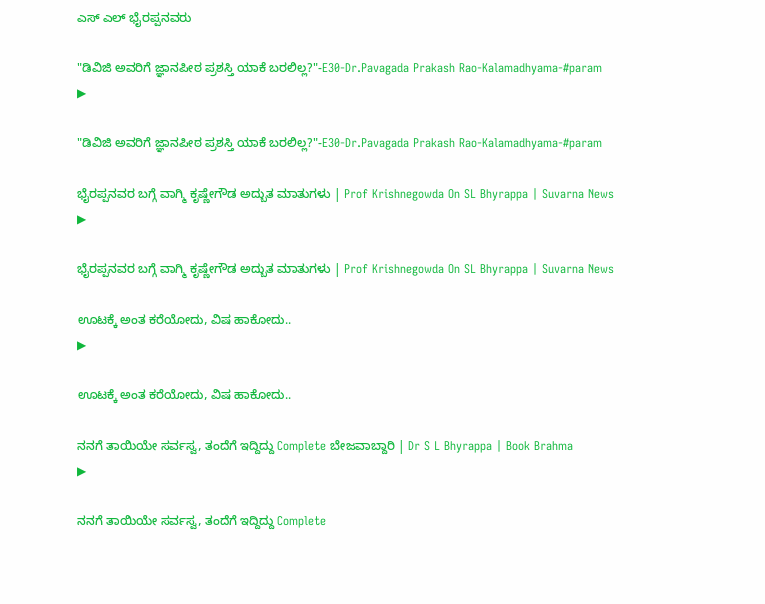ಎಸ್ ಎಲ್ ಭೈರಪ್ಪನವರು

"ಡಿವಿಜಿ ಅವರಿಗೆ ಜ್ಞಾನಪೀಠ ಪ್ರಶಸ್ತಿ ಯಾಕೆ ಬರಲಿಲ್ಲ?"-E30-Dr.Pavagada Prakash Rao-Kalamadhyama-#param
▶

"ಡಿವಿಜಿ ಅವರಿಗೆ ಜ್ಞಾನಪೀಠ ಪ್ರಶಸ್ತಿ ಯಾಕೆ ಬರಲಿಲ್ಲ?"-E30-Dr.Pavagada Prakash Rao-Kalamadhyama-#param

ಭೈರಪ್ಪನವರ ಬಗ್ಗೆ ವಾಗ್ಮಿ ಕೃಷ್ಣೇಗೌಡ ಅದ್ಬುತ ಮಾತುಗಳು | Prof Krishnegowda On SL Bhyrappa | Suvarna News
▶

ಭೈರಪ್ಪನವರ ಬಗ್ಗೆ ವಾಗ್ಮಿ ಕೃಷ್ಣೇಗೌಡ ಅದ್ಬುತ ಮಾತುಗಳು | Prof Krishnegowda On SL Bhyrappa | Suvarna News

ಊಟಕ್ಕೆ ಅಂತ ಕರೆಯೋದು, ವಿಷ ಹಾಕೋದು..
▶

ಊಟಕ್ಕೆ ಅಂತ ಕರೆಯೋದು, ವಿಷ ಹಾಕೋದು..

ನನಗೆ ತಾಯಿಯೇ ಸರ್ವಸ್ವ, ತಂದೆಗೆ ಇದ್ದಿದ್ದು Complete ಬೇಜವಾಬ್ದಾರಿ | Dr S L Bhyrappa | Book Brahma
▶

ನನಗೆ ತಾಯಿಯೇ ಸರ್ವಸ್ವ, ತಂದೆಗೆ ಇದ್ದಿದ್ದು Complete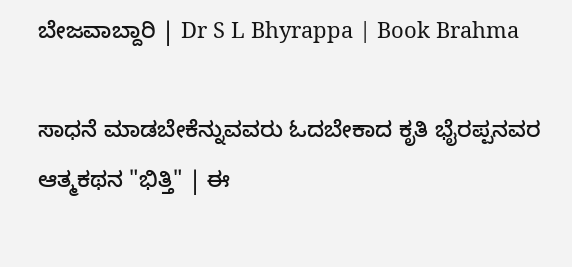ಬೇಜವಾಬ್ದಾರಿ | Dr S L Bhyrappa | Book Brahma

ಸಾಧನೆ ಮಾಡಬೇಕೆನ್ನುವವರು ಓದಬೇಕಾದ ಕೃತಿ ಭೈರಪ್ಪನವರ ಆತ್ಮಕಥನ "ಭಿತ್ತಿ" | ಈ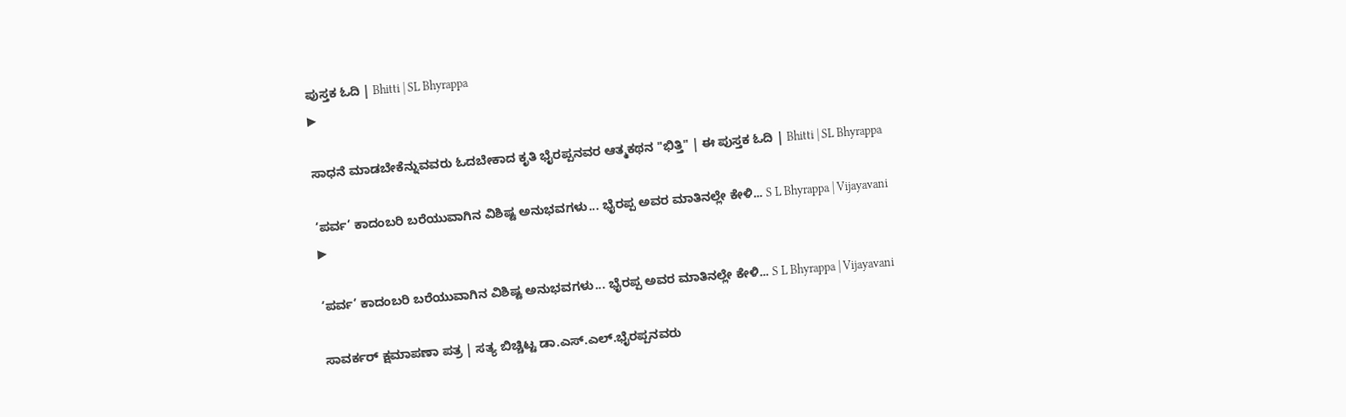ಪುಸ್ತಕ ಓದಿ | Bhitti | SL Bhyrappa
▶

ಸಾಧನೆ ಮಾಡಬೇಕೆನ್ನುವವರು ಓದಬೇಕಾದ ಕೃತಿ ಭೈರಪ್ಪನವರ ಆತ್ಮಕಥನ "ಭಿತ್ತಿ" | ಈ ಪುಸ್ತಕ ಓದಿ | Bhitti | SL Bhyrappa

‘ಪರ್ವ’ ಕಾದಂಬರಿ ಬರೆಯುವಾಗಿನ ವಿಶಿಷ್ಟ ಅನುಭವಗಳು... ಭೈರಪ್ಪ ಅವರ ಮಾತಿನಲ್ಲೇ ಕೇಳಿ... S L Bhyrappa | Vijayavani
▶

‘ಪರ್ವ’ ಕಾದಂಬರಿ ಬರೆಯುವಾಗಿನ ವಿಶಿಷ್ಟ ಅನುಭವಗಳು... ಭೈರಪ್ಪ ಅವರ ಮಾತಿನಲ್ಲೇ ಕೇಳಿ... S L Bhyrappa | Vijayavani

ಸಾವರ್ಕರ್ ಕ್ಷಮಾಪಣಾ ಪತ್ರ | ಸತ್ಯ ಬಿಚ್ಚಿಟ್ಟ ಡಾ.ಎಸ್.ಎಲ್.ಭೈರಪ್ಪನವರು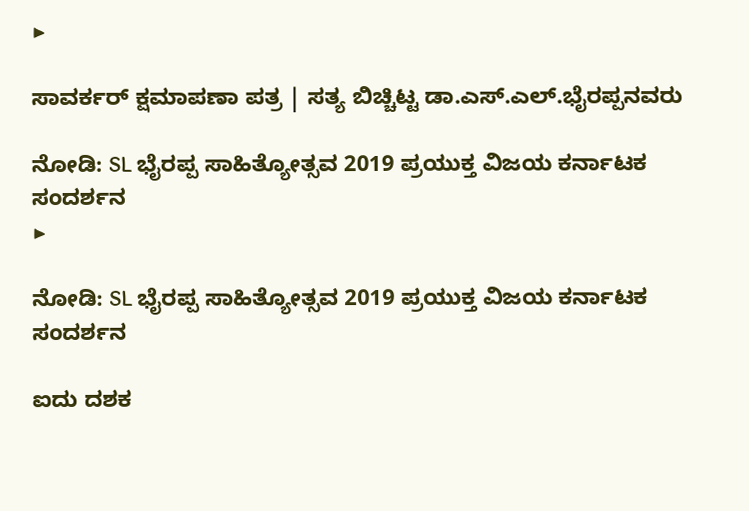▶

ಸಾವರ್ಕರ್ ಕ್ಷಮಾಪಣಾ ಪತ್ರ | ಸತ್ಯ ಬಿಚ್ಚಿಟ್ಟ ಡಾ.ಎಸ್.ಎಲ್.ಭೈರಪ್ಪನವರು

ನೋಡಿ: SL ಭೈರಪ್ಪ ಸಾಹಿತ್ಯೋತ್ಸವ 2019 ಪ್ರಯುಕ್ತ ವಿಜಯ ಕರ್ನಾಟಕ ಸಂದರ್ಶನ
▶

ನೋಡಿ: SL ಭೈರಪ್ಪ ಸಾಹಿತ್ಯೋತ್ಸವ 2019 ಪ್ರಯುಕ್ತ ವಿಜಯ ಕರ್ನಾಟಕ ಸಂದರ್ಶನ

ಐದು ದಶಕ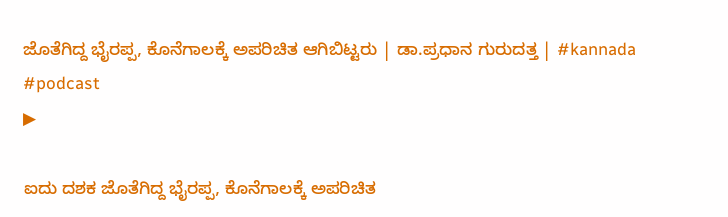ಜೊತೆಗಿದ್ದ ಭೈರಪ್ಪ, ಕೊನೆಗಾಲಕ್ಕೆ ಅಪರಿಚಿತ ಆಗಿಬಿಟ್ಟರು | ಡಾ.ಪ್ರಧಾನ ಗುರುದತ್ತ | #kannada #podcast
▶

ಐದು ದಶಕ ಜೊತೆಗಿದ್ದ ಭೈರಪ್ಪ, ಕೊನೆಗಾಲಕ್ಕೆ ಅಪರಿಚಿತ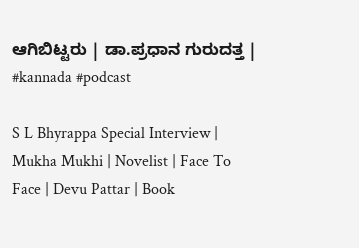ಆಗಿಬಿಟ್ಟರು | ಡಾ.ಪ್ರಧಾನ ಗುರುದತ್ತ | #kannada #podcast

S L Bhyrappa Special Interview | Mukha Mukhi | Novelist | Face To Face | Devu Pattar | Book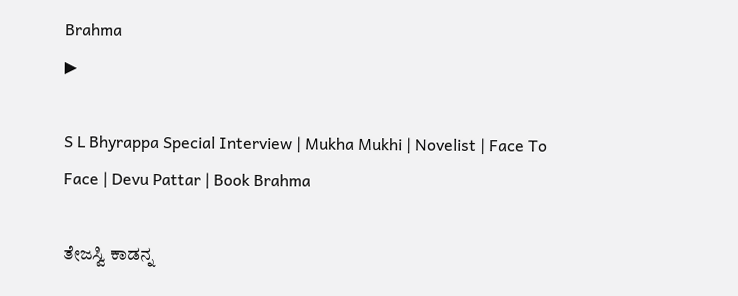Brahma
▶

S L Bhyrappa Special Interview | Mukha Mukhi | Novelist | Face To Face | Devu Pattar | Book Brahma

ತೇಜಸ್ವಿ ಕಾಡನ್ನ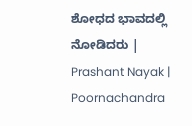ಶೋಧದ ಭಾವದಲ್ಲಿ ನೋಡಿದರು | Prashant Nayak | Poornachandra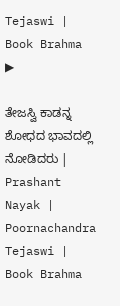Tejaswi | Book Brahma
▶

ತೇಜಸ್ವಿ ಕಾಡನ್ನ ಶೋಧದ ಭಾವದಲ್ಲಿ ನೋಡಿದರು | Prashant Nayak | Poornachandra Tejaswi | Book Brahma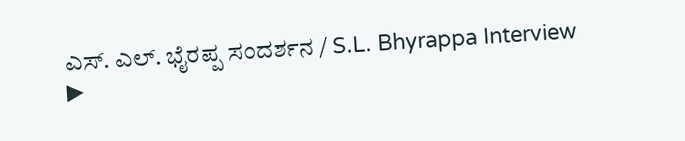ಎಸ್‌. ಎಲ್‌. ಭೈರಪ್ಪ ಸಂದರ್ಶನ / S.L. Bhyrappa Interview
▶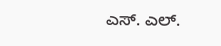ಎಸ್‌. ಎಲ್‌.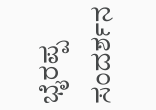ಭೈರಪ್ಪ ಸಂದರ್ಶನ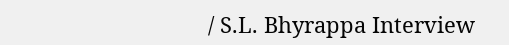/ S.L. Bhyrappa Interview